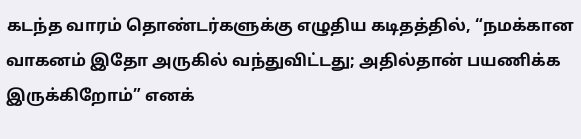கடந்த வாரம் தொண்டர்களுக்கு எழுதிய கடிதத்தில், “நமக்கான வாகனம் இதோ அருகில் வந்துவிட்டது; அதில்தான் பயணிக்க இருக்கிறோம்” எனக்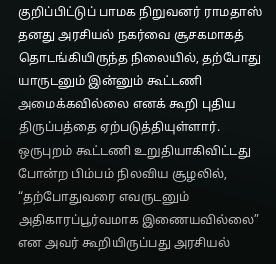குறிப்பிட்டுப் பாமக நிறுவனர் ராமதாஸ் தனது அரசியல் நகர்வை சூசகமாகத் தொடங்கியிருந்த நிலையில், தற்போது யாருடனும் இன்னும் கூட்டணி அமைக்கவில்லை எனக் கூறி புதிய திருப்பத்தை ஏற்படுத்தியுள்ளார்.
ஒருபுறம் கூட்டணி உறுதியாகிவிட்டது போன்ற பிம்பம் நிலவிய சூழலில், “தற்போதுவரை எவருடனும் அதிகாரப்பூர்வமாக இணையவில்லை” என அவர் கூறியிருப்பது அரசியல்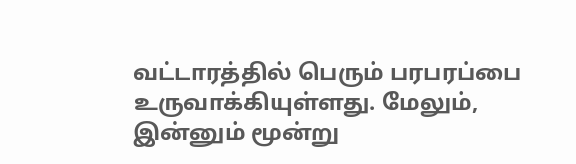வட்டாரத்தில் பெரும் பரபரப்பை உருவாக்கியுள்ளது. மேலும், இன்னும் மூன்று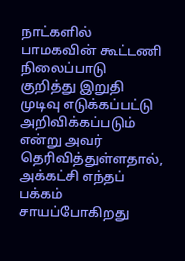நாட்களில் பாமகவின் கூட்டணி நிலைப்பாடு குறித்து இறுதி முடிவு எடுக்கப்பட்டு அறிவிக்கப்படும் என்று அவர் தெரிவித்துள்ளதால், அக்கட்சி எந்தப் பக்கம் சாயப்போகிறது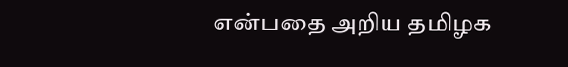என்பதை அறிய தமிழக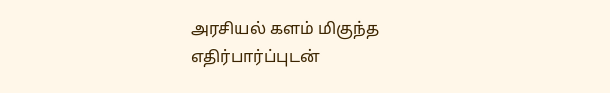அரசியல் களம் மிகுந்த எதிர்பார்ப்புடன்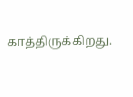காத்திருக்கிறது.